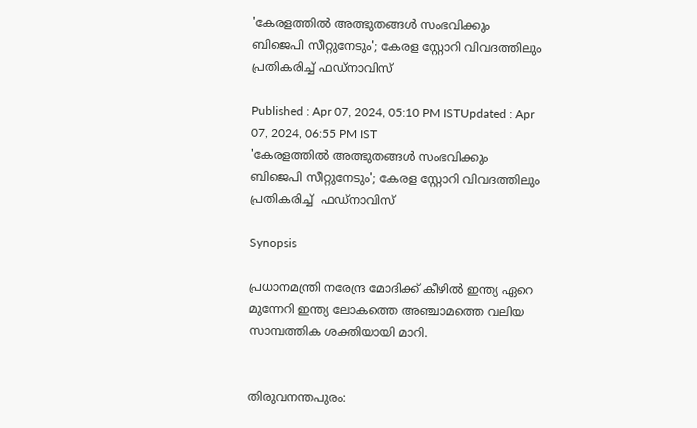'കേരളത്തില്‍ അത്ഭുതങ്ങൾ സംഭവിക്കും ബിജെപി സീറ്റുനേടും'; കേരള സ്റ്റോറി വിവദത്തിലും പ്രതികരിച്ച് ഫഡ്‌നാവിസ്

Published : Apr 07, 2024, 05:10 PM ISTUpdated : Apr 07, 2024, 06:55 PM IST
'കേരളത്തില്‍ അത്ഭുതങ്ങൾ സംഭവിക്കും ബിജെപി സീറ്റുനേടും'; കേരള സ്റ്റോറി വിവദത്തിലും പ്രതികരിച്ച്  ഫഡ്‌നാവിസ്

Synopsis

പ്രധാനമന്ത്രി നരേന്ദ്ര മോദിക്ക് കീഴില്‍ ഇന്ത്യ ഏറെ മുന്നേറി ഇന്ത്യ ലോകത്തെ അഞ്ചാമത്തെ വലിയ സാമ്പത്തിക ശക്തിയായി മാറി.


തിരുവനന്തപുരം: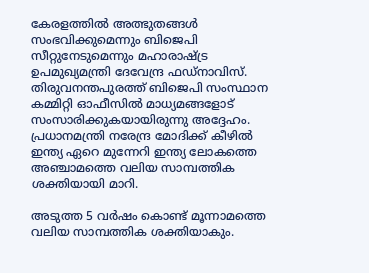കേരളത്തില്‍ അത്ഭുതങ്ങള്‍ സംഭവിക്കുമെന്നും ബിജെപി സീറ്റുനേടുമെന്നും മഹാരാഷ്ട്ര ഉപമുഖ്യമന്ത്രി ദേവേന്ദ്ര ഫഡ്‌നാവിസ്. തിരുവനന്തപുരത്ത് ബിജെപി സംസ്ഥാന കമ്മിറ്റി ഓഫീസില്‍ മാധ്യമങ്ങളോട് സംസാരിക്കുകയായിരുന്നു അദ്ദേഹം. പ്രധാനമന്ത്രി നരേന്ദ്ര മോദിക്ക് കീഴില്‍ ഇന്ത്യ ഏറെ മുന്നേറി ഇന്ത്യ ലോകത്തെ അഞ്ചാമത്തെ വലിയ സാമ്പത്തിക ശക്തിയായി മാറി.

അടുത്ത 5 വര്‍ഷം കൊണ്ട് മൂന്നാമത്തെ വലിയ സാമ്പത്തിക ശക്തിയാകും.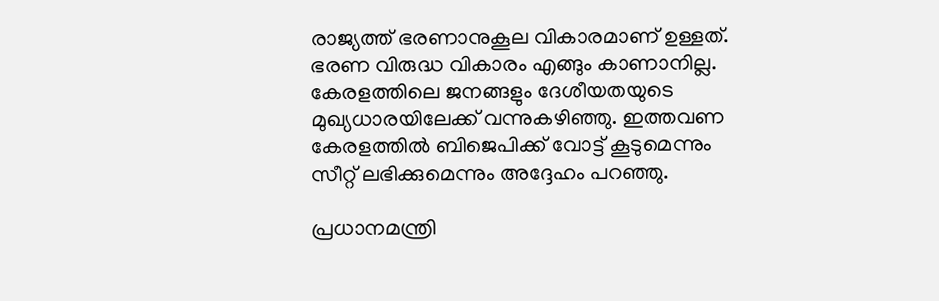രാജ്യത്ത് ഭരണാനുകൂല വികാരമാണ് ഉള്ളത്. ഭരണ വിരുദ്ധ വികാരം എങ്ങും കാണാനില്ല. കേരളത്തിലെ ജനങ്ങളും ദേശീയതയുടെ മുഖ്യധാരയിലേക്ക് വന്നുകഴിഞ്ഞു. ഇത്തവണ കേരളത്തില്‍ ബിജെപിക്ക് വോട്ട് കൂടുമെന്നും സീറ്റ് ലഭിക്കുമെന്നും അദ്ദേഹം പറഞ്ഞു.

പ്രധാനമന്ത്രി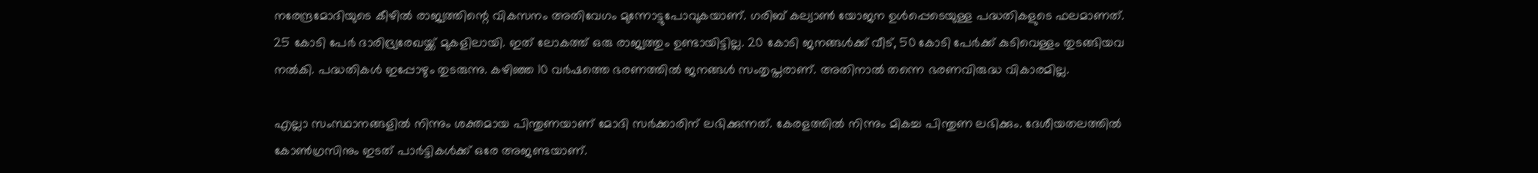നരേന്ദ്രമോദിയുടെ കീഴില്‍ രാജ്യത്തിന്റെ വികസനം അതിവേഗം മുന്നോട്ടുപോവുകയാണ്. ഗരിബ് കല്യാണ്‍ യോജന ഉള്‍പ്പെടെയുള്ള പദ്ധതികളുടെ ഫലമാണത്.  25 കോടി പേര്‍ ദാരിദ്ര്യരേഖയ്ക്ക് മുകളിലായി. ഇത് ലോകത്ത് ഒരു രാജ്യത്തും ഉണ്ടായിട്ടില്ല. 20 കോടി ജനങ്ങള്‍ക്ക് വീട്, 50 കോടി പേര്‍ക്ക് കുടിവെള്ളം തുടങ്ങിയവ നല്‍കി. പദ്ധതികള്‍ ഇപ്പോഴും തുടരുന്നു. കഴിഞ്ഞ 10 വര്‍ഷത്തെ ഭരണത്തില്‍ ജനങ്ങള്‍ സംതൃപ്തരാണ്. അതിനാല്‍ തന്നെ ഭരണവിരുദ്ധ വികാരമില്ല.

എല്ലാ സംസ്ഥാനങ്ങളില്‍ നിന്നും ശക്തമായ പിന്തുണയാണ് മോദി സര്‍ക്കാരിന് ലഭിക്കുന്നത്. കേരളത്തില്‍ നിന്നും മികച്ച പിന്തുണ ലഭിക്കും. ദേശീയതലത്തില്‍ കോണ്‍ഗ്രസിനും ഇടത് പാര്‍ട്ടികള്‍ക്ക് ഒരേ അജണ്ടയാണ്.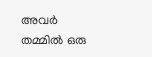അവര്‍ തമ്മില്‍ ഒരു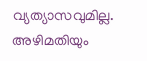വ്യത്യാസവുമില്ല. അഴിമതിയും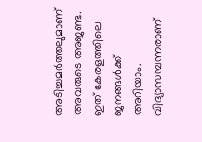അടിച്ചമര്‍ത്തലുമാണ് അവരുടെ അജണ്ട. ഇത് കേരളത്തിലെ ജനങ്ങള്‍ക്ക് അറിയാം. വിദ്യാസമ്പന്നരാണ്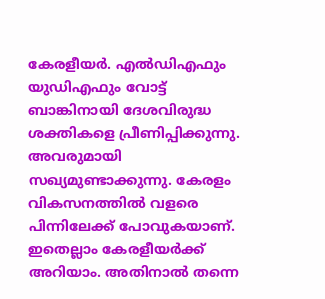കേരളീയര്‍. എല്‍ഡിഎഫും യുഡിഎഫും വോട്ട് ബാങ്കിനായി ദേശവിരുദ്ധ ശക്തികളെ പ്രീണിപ്പിക്കുന്നു. അവരുമായി സഖ്യമുണ്ടാക്കുന്നു. കേരളം വികസനത്തില്‍ വളരെ പിന്നിലേക്ക് പോവുകയാണ്. ഇതെല്ലാം കേരളീയര്‍ക്ക് അറിയാം. അതിനാല്‍ തന്നെ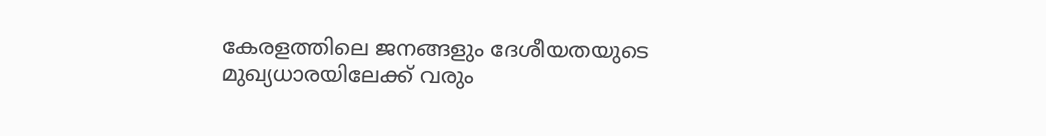കേരളത്തിലെ ജനങ്ങളും ദേശീയതയുടെ മുഖ്യധാരയിലേക്ക് വരും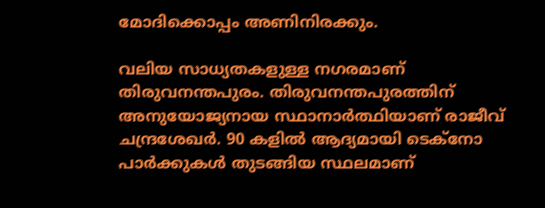മോദിക്കൊപ്പം അണിനിരക്കും.

വലിയ സാധ്യതകളുള്ള നഗരമാണ് തിരുവനന്തപുരം. തിരുവനന്തപുരത്തിന് അനുയോജ്യനായ സ്ഥാനാര്‍ത്ഥിയാണ് രാജീവ് ചന്ദ്രശേഖര്‍. 90 കളില്‍ ആദ്യമായി ടെക്‌നോ പാര്‍ക്കുകള്‍ തുടങ്ങിയ സ്ഥലമാണ്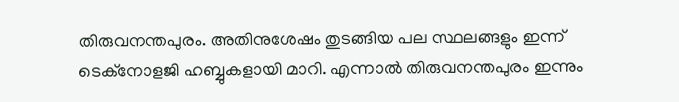തിരുവനന്തപുരം. അതിനുശേഷം തുടങ്ങിയ പല സ്ഥലങ്ങളും ഇന്ന്  ടെക്‌നോളജി ഹബ്ബുകളായി മാറി. എന്നാല്‍ തിരുവനന്തപുരം ഇന്നും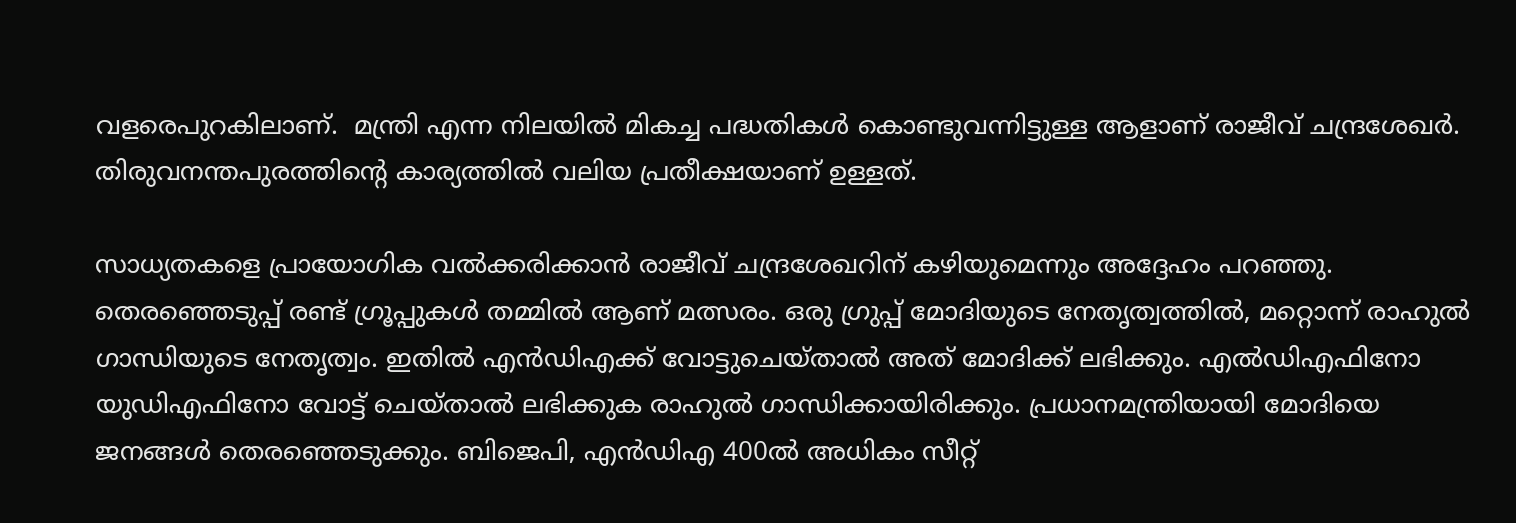വളരെപുറകിലാണ്.  മന്ത്രി എന്ന നിലയില്‍ മികച്ച പദ്ധതികള്‍ കൊണ്ടുവന്നിട്ടുള്ള ആളാണ് രാജീവ് ചന്ദ്രശേഖര്‍. തിരുവനന്തപുരത്തിന്റെ കാര്യത്തില്‍ വലിയ പ്രതീക്ഷയാണ് ഉള്ളത്.

സാധ്യതകളെ പ്രായോഗിക വല്‍ക്കരിക്കാന്‍ രാജീവ് ചന്ദ്രശേഖറിന് കഴിയുമെന്നും അദ്ദേഹം പറഞ്ഞു. തെരഞ്ഞെടുപ്പ് രണ്ട് ഗ്രൂപ്പുകള്‍ തമ്മില്‍ ആണ് മത്സരം. ഒരു ഗ്രുപ്പ് മോദിയുടെ നേതൃത്വത്തില്‍, മറ്റൊന്ന് രാഹുല്‍ ഗാന്ധിയുടെ നേതൃത്വം. ഇതില്‍ എന്‍ഡിഎക്ക് വോട്ടുചെയ്താല്‍ അത് മോദിക്ക് ലഭിക്കും. എല്‍ഡിഎഫിനോ യുഡിഎഫിനോ വോട്ട് ചെയ്താല്‍ ലഭിക്കുക രാഹുല്‍ ഗാന്ധിക്കായിരിക്കും. പ്രധാനമന്ത്രിയായി മോദിയെ ജനങ്ങള്‍ തെരഞ്ഞെടുക്കും. ബിജെപി, എന്‍ഡിഎ 400ല്‍ അധികം സീറ്റ്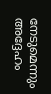നേടുമെന്നും അദ്ദേഹം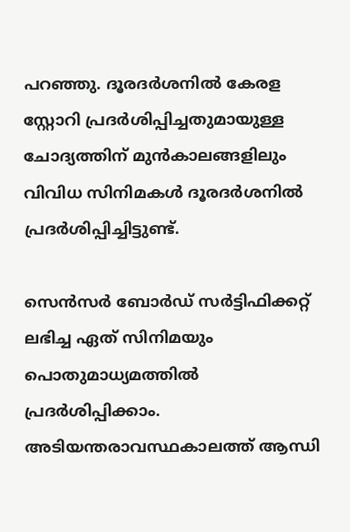പറഞ്ഞു. ദൂരദര്‍ശനില്‍ കേരള സ്റ്റോറി പ്രദര്‍ശിപ്പിച്ചതുമായുള്ള ചോദ്യത്തിന് മുന്‍കാലങ്ങളിലും വിവിധ സിനിമകള്‍ ദൂരദര്‍ശനില്‍ പ്രദര്‍ശിപ്പിച്ചിട്ടുണ്ട്.

സെന്‍സര്‍ ബോര്‍ഡ് സര്‍ട്ടിഫിക്കറ്റ് ലഭിച്ച ഏത് സിനിമയും പൊതുമാധ്യമത്തില്‍ പ്രദര്‍ശിപ്പിക്കാം. അടിയന്തരാവസ്ഥകാലത്ത് ആന്ധി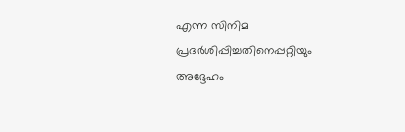എന്ന സിനിമ പ്രദര്‍ശിപ്പിച്ചതിനെപ്പറ്റിയും അദ്ദേഹം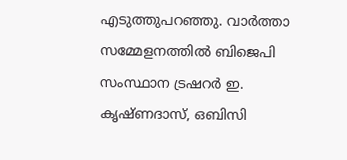എടുത്തുപറഞ്ഞു. വാര്‍ത്താ സമ്മേളനത്തില്‍ ബിജെപി സംസ്ഥാന ട്രഷറർ ഇ. കൃഷ്ണദാസ്, ഒബിസി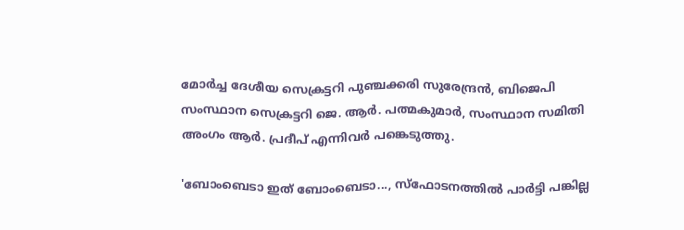മോര്‍ച്ച ദേശീയ സെക്രട്ടറി പുഞ്ചക്കരി സുരേന്ദ്രന്‍, ബിജെപി സംസ്ഥാന സെക്രട്ടറി ജെ. ആര്‍. പത്മകുമാര്‍, സംസ്ഥാന സമിതി അംഗം ആര്‍. പ്രദീപ് എന്നിവര്‍ പങ്കെടുത്തു.

'ബോംബെടാ ഇത് ബോംബെടാ..., സ്ഫോടനത്തിൽ പാർട്ടി പങ്കില്ല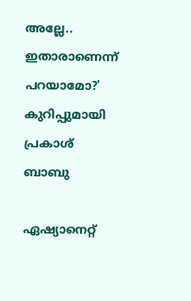അല്ലേ.. ഇതാരാണെന്ന് പറയാമോ?' കുറിപ്പുമായി പ്രകാശ് ബാബു

ഏഷ്യാനെറ്റ്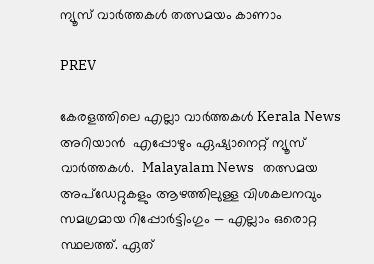ന്യൂസ് വാർത്തകൾ തത്സമയം കാണാം

PREV

കേരളത്തിലെ എല്ലാ വാർത്തകൾ Kerala News അറിയാൻ  എപ്പോഴും ഏഷ്യാനെറ്റ് ന്യൂസ് വാർത്തകൾ.  Malayalam News   തത്സമയ അപ്‌ഡേറ്റുകളും ആഴത്തിലുള്ള വിശകലനവും സമഗ്രമായ റിപ്പോർട്ടിംഗും — എല്ലാം ഒരൊറ്റ സ്ഥലത്ത്. ഏത്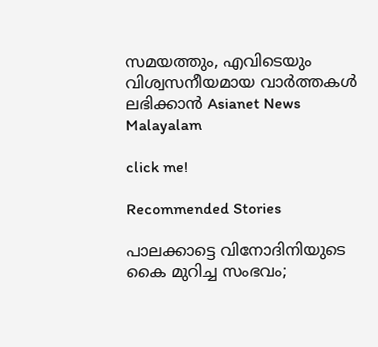സമയത്തും, എവിടെയും വിശ്വസനീയമായ വാർത്തകൾ ലഭിക്കാൻ Asianet News Malayalam

click me!

Recommended Stories

പാലക്കാട്ടെ വിനോദിനിയുടെ കൈ മുറിച്ച സംഭവം;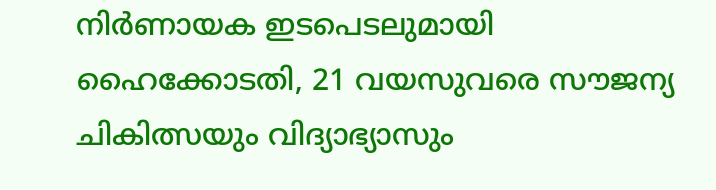നിര്‍ണായക ഇടപെടലുമായി ഹൈക്കോടതി, 21 വയസുവരെ സൗജന്യ ചികിത്സയും വിദ്യാഭ്യാസും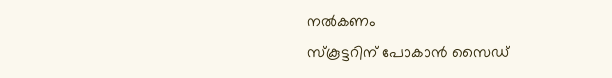നൽകണം
സ്കൂട്ടറിന് പോകാൻ സൈഡ്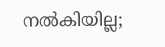നൽകിയില്ല;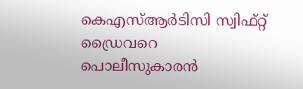കെഎസ്ആർടിസി സ്വിഫ്റ്റ് ഡ്രൈവറെ പൊലീസുകാരൻ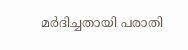മർദിച്ചതായി പരാതി